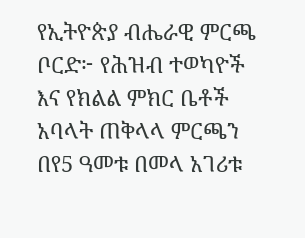የኢትዮጵያ ብሔራዊ ምርጫ ቦርድ፦ የሕዝብ ተወካዮች እና የክልል ምክር ቤቶች አባላት ጠቅላላ ምርጫን በየ5 ዓመቱ በመላ አገሪቱ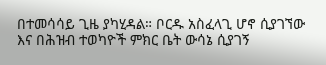በተመሳሳይ ጊዜ ያካሂዳል። ቦርዱ አስፈላጊ ሆኖ ሲያገኘው እና በሕዝብ ተወካዮች ምክር ቤት ውሳኔ ሲያገኝ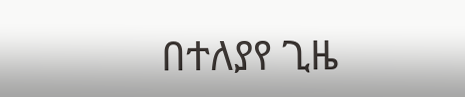በተለያየ ጊዜ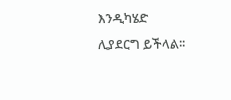እንዲካሄድ ሊያደርግ ይችላል፡፡